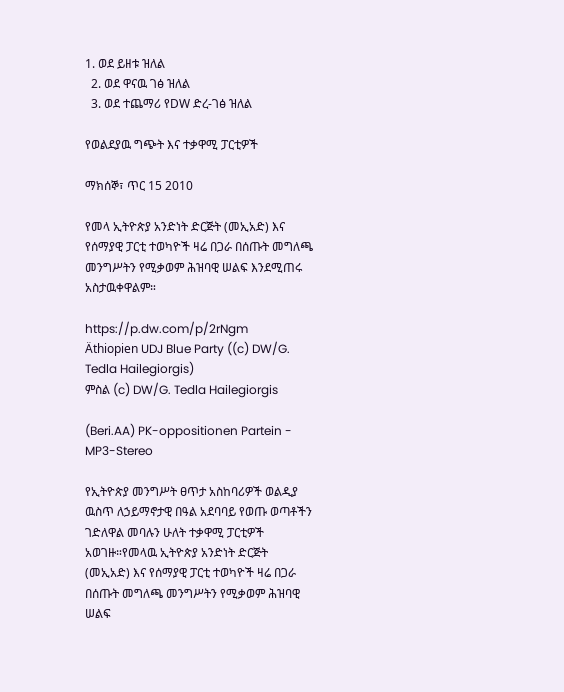1. ወደ ይዘቱ ዝለል
  2. ወደ ዋናዉ ገፅ ዝለል
  3. ወደ ተጨማሪ የDW ድረ-ገፅ ዝለል

የወልደያዉ ግጭት እና ተቃዋሚ ፓርቲዎች

ማክሰኞ፣ ጥር 15 2010

የመላ ኢትዮጵያ አንድነት ድርጅት (መኢአድ) እና የሰማያዊ ፓርቲ ተወካዮች ዛሬ በጋራ በሰጡት መግለጫ መንግሥትን የሚቃወም ሕዝባዊ ሠልፍ እንደሚጠሩ አስታዉቀዋልም።

https://p.dw.com/p/2rNgm
Äthiopien UDJ Blue Party ((c) DW/G. Tedla Hailegiorgis)
ምስል (c) DW/G. Tedla Hailegiorgis

(Beri.AA) PK-oppositionen Partein - MP3-Stereo

የኢትዮጵያ መንግሥት ፀጥታ አስከባሪዎች ወልዲያ ዉስጥ ለኃይማኖታዊ በዓል አደባባይ የወጡ ወጣቶችን ገድለዋል መባሉን ሁለት ተቃዋሚ ፓርቲዎች አወገዙ።የመላዉ ኢትዮጵያ አንድነት ድርጅት (መኢአድ) እና የሰማያዊ ፓርቲ ተወካዮች ዛሬ በጋራ በሰጡት መግለጫ መንግሥትን የሚቃወም ሕዝባዊ ሠልፍ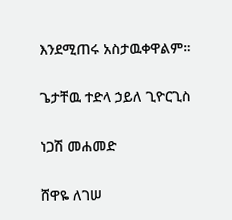እንደሚጠሩ አስታዉቀዋልም።

ጌታቸዉ ተድላ ኃይለ ጊዮርጊስ

ነጋሽ መሐመድ

ሸዋዬ ለገሠ